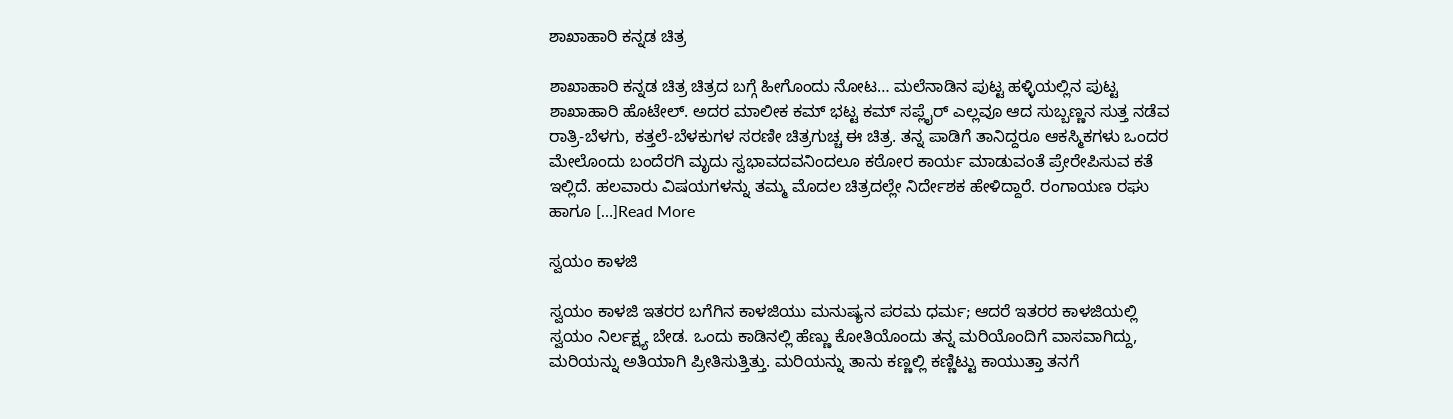ಶಾಖಾಹಾರಿ ಕನ್ನಡ ಚಿತ್ರ

ಶಾಖಾಹಾರಿ ಕನ್ನಡ ಚಿತ್ರ ಚಿತ್ರದ ಬಗ್ಗೆ ಹೀಗೊಂದು ನೋಟ… ಮಲೆನಾಡಿನ ಪುಟ್ಟ ಹಳ್ಳಿಯಲ್ಲಿನ ಪುಟ್ಟ ಶಾಖಾಹಾರಿ ಹೊಟೇಲ್. ಅದರ ಮಾಲೀಕ ಕಮ್ ಭಟ್ಟ ಕಮ್ ಸಪ್ಲೈರ್ ಎಲ್ಲವೂ ಆದ ಸುಬ್ಬಣ್ಣನ ಸುತ್ತ ನಡೆವ ರಾತ್ರಿ-ಬೆಳಗು, ಕತ್ತಲೆ-ಬೆಳಕುಗಳ ಸರಣೀ ಚಿತ್ರಗುಚ್ಚ ಈ ಚಿತ್ರ. ತನ್ನ ಪಾಡಿಗೆ ತಾನಿದ್ದರೂ ಆಕಸ್ಮಿಕಗಳು ಒಂದರ ಮೇಲೊಂದು ಬಂದೆರಗಿ ಮೃದು ಸ್ವಭಾವದವನಿಂದಲೂ ಕಠೋರ ಕಾರ್ಯ ಮಾಡುವಂತೆ ಪ್ರೇರೇಪಿಸುವ ಕತೆ ಇಲ್ಲಿದೆ. ಹಲವಾರು ವಿಷಯಗಳನ್ನು ತಮ್ಮ ಮೊದಲ ಚಿತ್ರದಲ್ಲೇ ನಿರ್ದೇಶಕ ಹೇಳಿದ್ದಾರೆ. ರಂಗಾಯಣ ರಘು ಹಾಗೂ […]Read More

ಸ್ವಯಂ ಕಾಳಜಿ

ಸ್ವಯಂ ಕಾಳಜಿ ಇತರರ ಬಗೆಗಿನ ಕಾಳಜಿಯು ಮನುಷ್ಯನ ಪರಮ ಧರ್ಮ; ಆದರೆ ಇತರರ ಕಾಳಜಿಯಲ್ಲಿ ಸ್ವಯಂ ನಿರ್ಲಕ್ಷ್ಯ ಬೇಡ. ಒಂದು ಕಾಡಿನಲ್ಲಿ ಹೆಣ್ಣು ಕೋತಿಯೊಂದು ತನ್ನ ಮರಿಯೊಂದಿಗೆ ವಾಸವಾಗಿದ್ದು, ಮರಿಯನ್ನು ಅತಿಯಾಗಿ ಪ್ರೀತಿಸುತ್ತಿತ್ತು. ಮರಿಯನ್ನು ತಾನು ಕಣ್ಣಲ್ಲಿ ಕಣ್ಣಿಟ್ಟು ಕಾಯುತ್ತಾ ತನಗೆ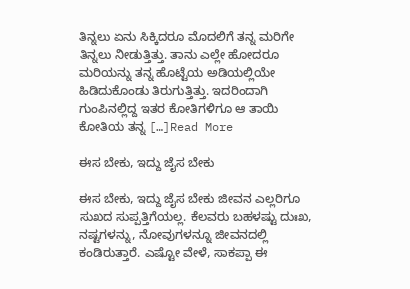ತಿನ್ನಲು ಏನು ಸಿಕ್ಕಿದರೂ ಮೊದಲಿಗೆ ತನ್ನ ಮರಿಗೇ ತಿನ್ನಲು ನೀಡುತ್ತಿತ್ತು. ತಾನು ಎಲ್ಲೇ ಹೋದರೂ ಮರಿಯನ್ನು ತನ್ನ ಹೊಟ್ಟೆಯ ಅಡಿಯಲ್ಲಿಯೇ ಹಿಡಿದುಕೊಂಡು ತಿರುಗುತ್ತಿತ್ತು. ಇದರಿಂದಾಗಿ ಗುಂಪಿನಲ್ಲಿದ್ದ ಇತರ ಕೋತಿಗಳಿಗೂ ಆ ತಾಯಿ ಕೋತಿಯ ತನ್ನ […]Read More

ಈಸ ಬೇಕು, ಇದ್ದು ಜೈಸ ಬೇಕು

ಈಸ ಬೇಕು, ಇದ್ದು ಜೈಸ ಬೇಕು ಜೀವನ ಎಲ್ಲರಿಗೂ ಸುಖದ ಸುಪ್ಪತ್ತಿಗೆಯಲ್ಲ. ಕೆಲವರು ಬಹಳಷ್ಟು ದುಃಖ, ನಷ್ಟಗಳನ್ನು, ನೋವುಗಳನ್ನೂ ಜೀವನದಲ್ಲಿ ಕಂಡಿರುತ್ತಾರೆ. ಎಷ್ಟೋ ವೇಳೆ, ಸಾಕಪ್ಪಾ ಈ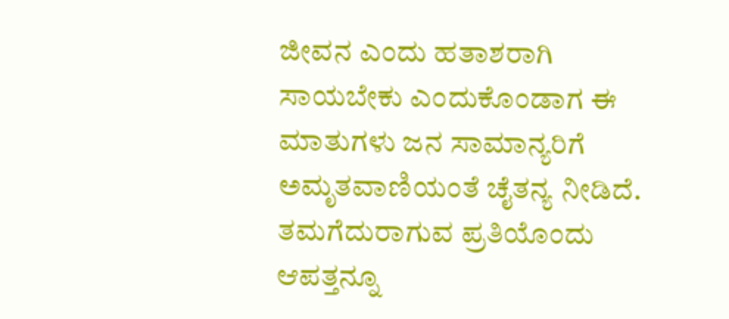ಜೀವನ ಎಂದು ಹತಾಶರಾಗಿ ಸಾಯಬೇಕು ಎಂದುಕೊಂಡಾಗ ಈ ಮಾತುಗಳು ಜನ ಸಾಮಾನ್ಯರಿಗೆ ಅಮೃತವಾಣಿಯಂತೆ ಚೈತನ್ಯ ನೀಡಿದೆ. ತಮಗೆದುರಾಗುವ ಪ್ರತಿಯೊಂದು ಆಪತ್ತನ್ನೂ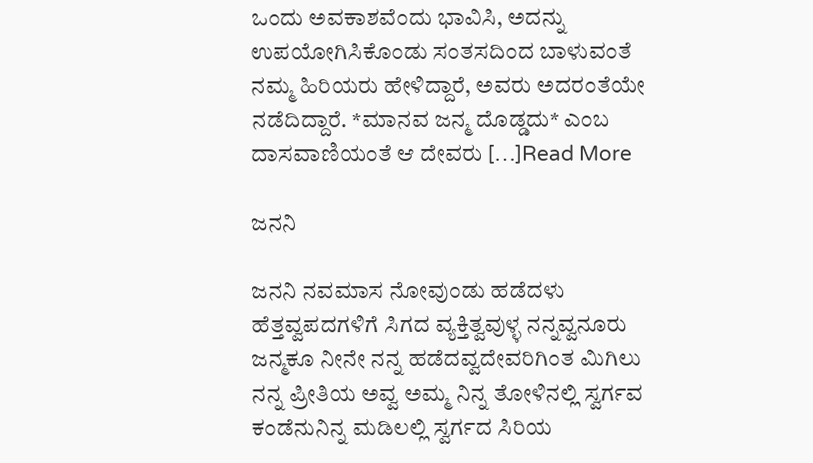ಒಂದು ಅವಕಾಶವೆಂದು ಭಾವಿಸಿ, ಅದನ್ನು ಉಪಯೋಗಿಸಿಕೊಂಡು ಸಂತಸದಿಂದ ಬಾಳುವಂತೆ ನಮ್ಮ ಹಿರಿಯರು ಹೇಳಿದ್ದಾರೆ, ಅವರು ಅದರಂತೆಯೇ ನಡೆದಿದ್ದಾರೆ. *ಮಾನವ ಜನ್ಮ ದೊಡ್ಡದು* ಎಂಬ ದಾಸವಾಣಿಯಂತೆ ಆ ದೇವರು […]Read More

ಜನನಿ

ಜನನಿ ನವಮಾಸ ನೋವುಂಡು ಹಡೆದಳು ಹೆತ್ತವ್ವಪದಗಳಿಗೆ ಸಿಗದ ವ್ಯಕ್ತಿತ್ವವುಳ್ಳ ನನ್ನವ್ವನೂರು ಜನ್ಮಕೂ ನೀನೇ ನನ್ನ ಹಡೆದವ್ವದೇವರಿಗಿಂತ ಮಿಗಿಲು ನನ್ನ ಪ್ರೀತಿಯ ಅವ್ವ ಅಮ್ಮ ನಿನ್ನ ತೋಳಿನಲ್ಲಿ ಸ್ವರ್ಗವ ಕಂಡೆನುನಿನ್ನ ಮಡಿಲಲ್ಲಿ ಸ್ವರ್ಗದ ಸಿರಿಯ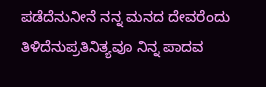ಪಡೆದೆನುನೀನೆ ನನ್ನ ಮನದ ದೇವರೆಂದು ತಿಳಿದೆನುಪ್ರತಿನಿತ್ಯವೂ ನಿನ್ನ ಪಾದವ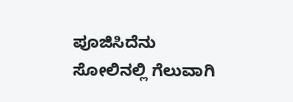ಪೂಜಿಸಿದೆನು ಸೋಲಿನಲ್ಲಿ ಗೆಲುವಾಗಿ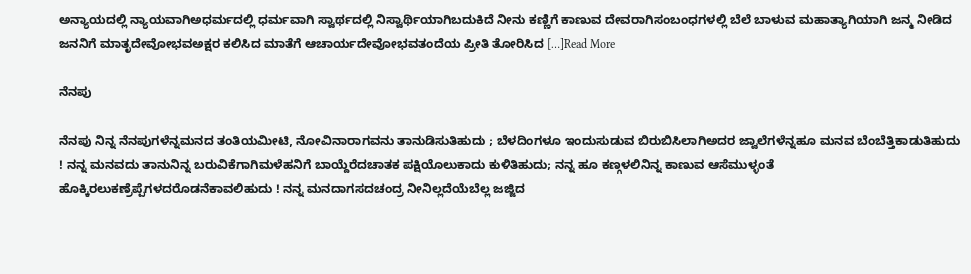ಅನ್ಯಾಯದಲ್ಲಿ ನ್ಯಾಯವಾಗಿಅಧರ್ಮದಲ್ಲಿ ಧರ್ಮವಾಗಿ ಸ್ವಾರ್ಥದಲ್ಲಿ ನಿಸ್ವಾರ್ಥಿಯಾಗಿಬದುಕಿದೆ ನೀನು ಕಣ್ಣಿಗೆ ಕಾಣುವ ದೇವರಾಗಿಸಂಬಂಧಗಳಲ್ಲಿ ಬೆಲೆ ಬಾಳುವ ಮಹಾತ್ಯಾಗಿಯಾಗಿ ಜನ್ಮ ನೀಡಿದ ಜನನಿಗೆ ಮಾತೃದೇವೋಭವಅಕ್ಷರ ಕಲಿಸಿದ ಮಾತೆಗೆ ಆಚಾರ್ಯದೇವೋಭವತಂದೆಯ ಪ್ರೀತಿ ತೋರಿಸಿದ […]Read More

ನೆನಪು

ನೆನಪು ನಿನ್ನ ನೆನಪುಗಳೆನ್ನಮನದ ತಂತಿಯಮೀಟಿ, ನೋವಿನಾರಾಗವನು ತಾನುಡಿಸುತಿಹುದು ; ಬೆಳದಿಂಗಳೂ ಇಂದುಸುಡುವ ಬಿರುಬಿಸಿಲಾಗಿಅದರ ಜ್ವಾಲೆಗಳೆನ್ನಹೂ ಮನವ ಬೆಂಬೆತ್ತಿಕಾಡುತಿಹುದು ! ನನ್ನ ಮನವದು ತಾನುನಿನ್ನ ಬರುವಿಕೆಗಾಗಿಮಳೆಹನಿಗೆ ಬಾಯ್ದೆರೆದಚಾತಕ ಪಕ್ಷಿಯೊಲುಕಾದು ಕುಳಿತಿಹುದು; ನನ್ನ ಹೂ ಕಣ್ಗಳಲಿನಿನ್ನ ಕಾಣುವ ಆಸೆಮುಳ್ಳಂತೆ ಹೊಕ್ಕಿರಲುಕಣ್ರೆಪ್ಪೆಗಳದರೊಡನೆಕಾವಲಿಹುದು ! ನನ್ನ ಮನದಾಗಸದಚಂದ್ರ ನೀನಿಲ್ಲದೆಯೆಬೆಲ್ಲ ಜಜ್ಜಿದ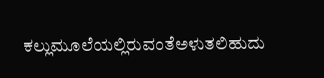ಕಲ್ಲುಮೂಲೆಯಲ್ಲಿರುವಂತೆಅಳುತಲಿಹುದು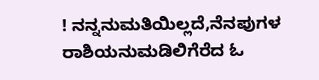! ನನ್ನನುಮತಿಯಿಲ್ಲದೆ,ನೆನಪುಗಳ ರಾಶಿಯನುಮಡಿಲಿಗೆರೆದ ಓ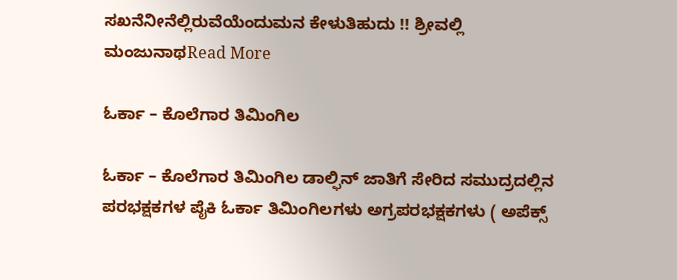ಸಖನೆನೀನೆಲ್ಲಿರುವೆಯೆಂದುಮನ ಕೇಳುತಿಹುದು !! ಶ್ರೀವಲ್ಲಿ ಮಂಜುನಾಥRead More

ಓರ್ಕಾ – ಕೊಲೆಗಾರ ತಿಮಿಂಗಿಲ

ಓರ್ಕಾ – ಕೊಲೆಗಾರ ತಿಮಿಂಗಿಲ ಡಾಲ್ಫಿನ್ ಜಾತಿಗೆ ಸೇರಿದ ಸಮುದ್ರದಲ್ಲಿನ ಪರಭಕ್ಷಕಗಳ ಪೈಕಿ ಓರ್ಕಾ ತಿಮಿಂಗಿಲಗಳು ಅಗ್ರಪರಭಕ್ಷಕಗಳು ( ಅಪೆಕ್ಸ್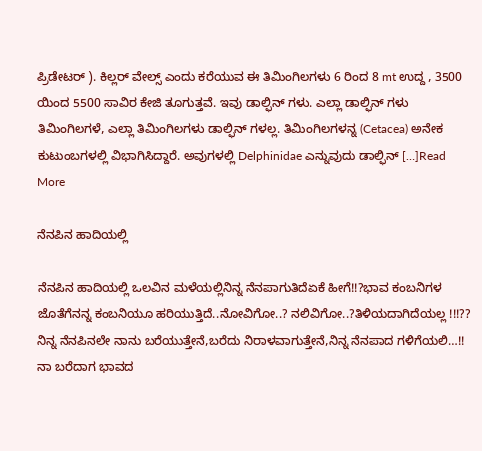ಪ್ರಿಡೇಟರ್ ). ಕಿಲ್ಲರ್ ವೇಲ್ಸ್ ಎಂದು ಕರೆಯುವ ಈ ತಿಮಿಂಗಿಲಗಳು 6 ರಿಂದ 8 mt ಉದ್ದ , 3500 ಯಿಂದ 5500 ಸಾವಿರ ಕೇಜಿ ತೂಗುತ್ತವೆ. ಇವು ಡಾಲ್ಫಿನ್ ಗಳು. ಎಲ್ಲಾ ಡಾಲ್ಫಿನ್ ಗಳು ತಿಮಿಂಗಿಲಗಳೆ, ಎಲ್ಲಾ ತಿಮಿಂಗಿಲಗಳು ಡಾಲ್ಫಿನ್ ಗಳಲ್ಲ. ತಿಮಿಂಗಿಲಗಳನ್ನ (Cetacea) ಅನೇಕ ಕುಟುಂಬಗಳಲ್ಲಿ ವಿಭಾಗಿಸಿದ್ದಾರೆ. ಅವುಗಳಲ್ಲಿ Delphinidae ಎನ್ನುವುದು ಡಾಲ್ಫಿನ್ […]Read More

ನೆನಪಿನ ಹಾದಿಯಲ್ಲಿ

ನೆನಪಿನ ಹಾದಿಯಲ್ಲಿ ಒಲವಿನ ಮಳೆಯಲ್ಲಿನಿನ್ನ ನೆನಪಾಗುತಿದೆಏಕೆ ಹೀಗೆ!!?ಭಾವ ಕಂಬನಿಗಳ ಜೊತೆಗೆನನ್ನ ಕಂಬನಿಯೂ ಹರಿಯುತ್ತಿದೆ..ನೋವಿಗೋ..? ನಲಿವಿಗೋ..?ತಿಳಿಯದಾಗಿದೆಯಲ್ಲ !!!?? ನಿನ್ನ ನೆನಪಿನಲೇ ನಾನು ಬರೆಯುತ್ತೇನೆ,ಬರೆದು ನಿರಾಳವಾಗುತ್ತೇನೆ,ನಿನ್ನ ನೆನಪಾದ ಗಳಿಗೆಯಲಿ…!! ನಾ ಬರೆದಾಗ ಭಾವದ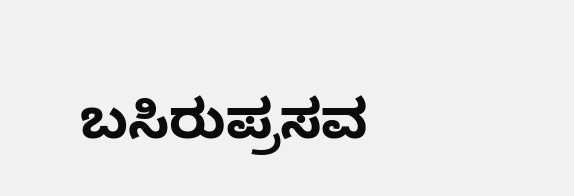ಬಸಿರುಪ್ರಸವ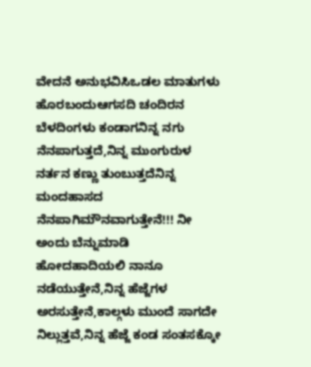ವೇದನೆ ಅನುಭವಿಸಿಒಡಲ ಮಾತುಗಳು ಹೊರಬಂದುಆಗಸದಿ ಚಂದಿರನ ಬೆಳದಿಂಗಳು ಕಂಡಾಗನಿನ್ನ ನಗು ನೆನಪಾಗುತ್ತದೆ,ನಿನ್ನ ಮುಂಗುರುಳ ನರ್ತನ ಕಣ್ಣು ತುಂಬುತ್ತದೆನಿನ್ನ ಮಂದಹಾಸದ ನೆನಪಾಗಿಮೌನವಾಗುತ್ತೇನೆ!!! ನೀ ಅಂದು ಬೆನ್ನುಮಾಡಿ ಹೋದಹಾದಿಯಲಿ ನಾನೂ ನಡೆಯುತ್ತೇನೆ,ನಿನ್ನ ಹೆಜ್ಜೆಗಳ ಅರಸುತ್ತೇನೆ,ಕಾಲ್ಗಳು ಮುಂದೆ ಸಾಗದೇ ನಿಲ್ಲುತ್ತವೆ,ನಿನ್ನ ಹೆಜ್ಜೆ ಕಂಡ ಸಂತಸಕ್ಕೋ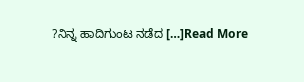?ನಿನ್ನ ಹಾದಿಗುಂಟ ನಡೆದ […]Read More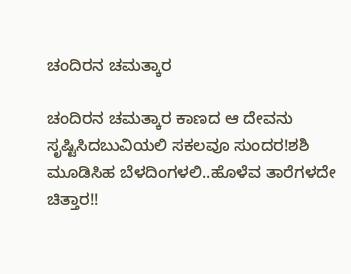ಚಂದಿರನ ಚಮತ್ಕಾರ

ಚಂದಿರನ ಚಮತ್ಕಾರ ಕಾಣದ ಆ ದೇವನು ಸೃಷ್ಟಿಸಿದಬುವಿಯಲಿ ಸಕಲವೂ ಸುಂದರ!ಶಶಿ ಮೂಡಿಸಿಹ ಬೆಳದಿಂಗಳಲಿ..ಹೊಳೆವ ತಾರೆಗಳದೇ ಚಿತ್ತಾರ!!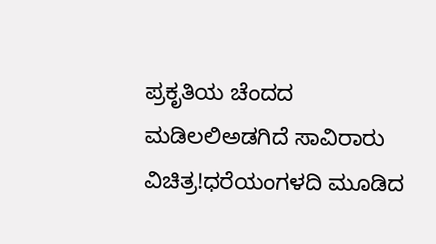ಪ್ರಕೃತಿಯ ಚೆಂದದ ಮಡಿಲಲಿಅಡಗಿದೆ ಸಾವಿರಾರು ವಿಚಿತ್ರ!ಧರೆಯಂಗಳದಿ ಮೂಡಿದ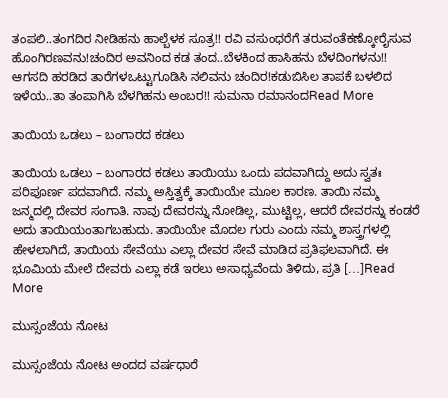ತಂಪಲಿ..ತಂಗದಿರ ನೀಡಿಹನು ಹಾಲ್ಬೆಳಕ ಸೂತ್ರ!! ರವಿ ವಸುಂಧರೆಗೆ ತರುವಂತೆಕಣ್ಕೋರೈಸುವ ಹೊಂಗಿರಣವನು!ಚಂದಿರ ಅವನಿಂದ ಕಡ ತಂದ..ಬೆಳಕಿಂದ ಹಾಸಿಹನು ಬೆಳದಿಂಗಳನು!! ಆಗಸದಿ ಹರಡಿದ ತಾರೆಗಳಒಟ್ಟುಗೂಡಿಸಿ ನಲಿವನು ಚಂದಿರ!ಕಡುಬಿಸಿಲ ತಾಪಕೆ ಬಳಲಿದ ಇಳೆಯ..ತಾ ತಂಪಾಗಿಸಿ ಬೆಳಗಿಹನು ಅಂಬರ!! ಸುಮನಾ ರಮಾನಂದRead More

ತಾಯಿಯ ಒಡಲು – ಬಂಗಾರದ ಕಡಲು

ತಾಯಿಯ ಒಡಲು – ಬಂಗಾರದ ಕಡಲು ತಾಯಿಯು ಒಂದು ಪದವಾಗಿದ್ದು ಅದು ಸ್ವತಃ ಪರಿಪೂರ್ಣ ಪದವಾಗಿದೆ. ನಮ್ಮ ಅಸ್ತಿತ್ವಕ್ಕೆ ತಾಯಿಯೇ ಮೂಲ ಕಾರಣ. ತಾಯಿ ನಮ್ಮ ಜನ್ಮದಲ್ಲಿ ದೇವರ ಸಂಗಾತಿ. ನಾವು ದೇವರನ್ನು ನೋಡಿಲ್ಲ, ಮುಟ್ಟಿಲ್ಲ, ಆದರೆ ದೇವರನ್ನು ಕಂಡರೆ ಅದು ತಾಯಿಯಂತಾಗಬಹುದು. ತಾಯಿಯೇ ಮೊದಲ ಗುರು ಎಂದು ನಮ್ಮ ಶಾಸ್ತ್ರಗಳಲ್ಲಿ ಹೇಳಲಾಗಿದೆ, ತಾಯಿಯ ಸೇವೆಯು ಎಲ್ಲಾ ದೇವರ ಸೇವೆ ಮಾಡಿದ ಪ್ರತಿಫಲವಾಗಿದೆ. ಈ ಭೂಮಿಯ ಮೇಲೆ ದೇವರು ಎಲ್ಲಾ ಕಡೆ ಇರಲು ಅಸಾಧ್ಯವೆಂದು ತಿಳಿದು, ಪ್ರತಿ […]Read More

ಮುಸ್ಸಂಜೆಯ ನೋಟ

ಮುಸ್ಸಂಜೆಯ ನೋಟ ಅಂದದ ವರ್ಷಧಾರೆ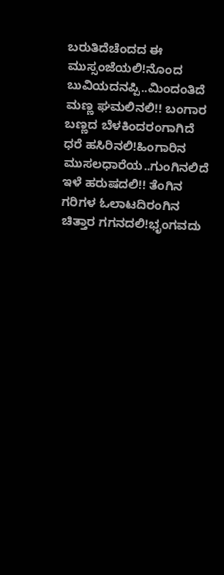ಬರುತಿದೆಚೆಂದದ ಈ ಮುಸ್ಸಂಜೆಯಲಿ!ನೊಂದ ಬುವಿಯದನಪ್ಪಿ..ಮಿಂದಂತಿದೆ ಮಣ್ಣ ಘಮಲಿನಲಿ!! ಬಂಗಾರ ಬಣ್ಣದ ಬೆಳಕಿಂದರಂಗಾಗಿದೆ ಧರೆ ಹಸಿರಿನಲಿ!ಹಿಂಗಾರಿನ ಮುಸಲಧಾರೆಯ..ಗುಂಗಿನಲಿದೆ ಇಳೆ ಹರುಷದಲಿ!! ತೆಂಗಿನ ಗರಿಗಳ ಓಲಾಟದಿರಂಗಿನ ಚಿತ್ತಾರ ಗಗನದಲಿ!ಭೃಂಗವದು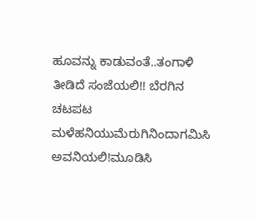ಹೂವನ್ನು ಕಾಡುವಂತೆ..ತಂಗಾಳಿ ತೀಡಿದೆ ಸಂಜೆಯಲಿ!! ಬೆರಗಿನ ಚಟಪಟ ಮಳೆಹನಿಯುಮೆರುಗಿನಿಂದಾಗಮಿಸಿ ಅವನಿಯಲಿ!ಮೂಡಿಸಿ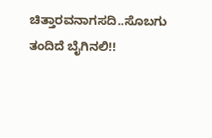ಚಿತ್ತಾರವನಾಗಸದಿ..ಸೊಬಗು ತಂದಿದೆ ಬೈಗಿನಲಿ!!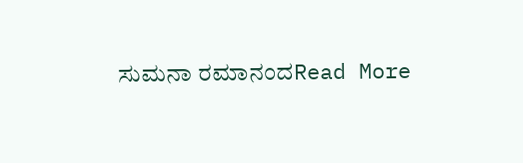ಸುಮನಾ ರಮಾನಂದRead More